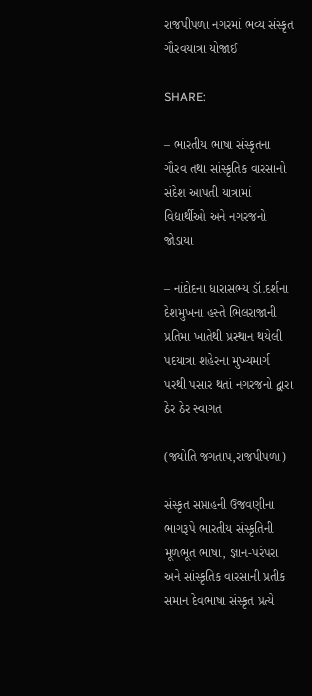રાજપીપળા નગરમાં ભવ્ય સંસ્કૃત ગૌરવયાત્રા યોજાઈ

SHARE:

– ભારતીય ભાષા સંસ્કૃતના ગૌરવ તથા સાંસ્કૃતિક વારસાનો સંદેશ આપતી યાત્રામાં વિદ્યાર્થીઓ અને નગરજનો જોડાયા

– નાંદોદના ધારાસભ્ય ડૉ.દર્શના દેશમુખના હસ્તે ભિલરાજાની પ્રતિમા ખાતેથી પ્રસ્થાન થયેલી પદયાત્રા શહેરના મુખ્યમાર્ગ પરથી પસાર થતાં નગરજનો દ્વારા ઠેર ઠેર સ્વાગત

(જ્યોતિ જગતાપ,રાજપીપળા)

સંસ્કૃત સપ્તાહની ઉજવણીના ભાગરૂપે ભારતીય સંસ્કૃતિની મૂળભૂત ભાષા, જ્ઞાન-પરંપરા અને સાંસ્કૃતિક વારસાની પ્રતીક સમાન દેવભાષા સંસ્કૃત પ્રત્યે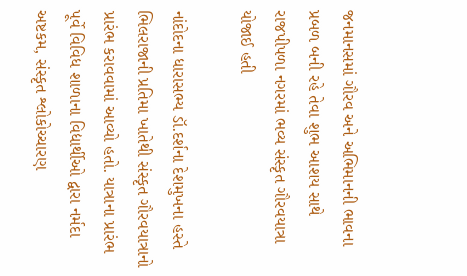જનમાનસમાં ગૌરવ અને અભિમાનની ભાવના પ્રબળ બની રહે તેવા શુભ આશય સાથે રાજપીપળા નગરમાં ભવ્ય સંસ્કૃત ગૌરવયાત્રા યોજાઈ હતી

નાંદોદના ધારાસભ્ય ડૉ.દર્શના દેશમુખના હસ્તે ભિલરાજાની પ્રતિમા ખાતેથી સંસ્કૃત ગૌરવયાત્રાનો પ્રારંભ કરાવવામાં આવ્યો હતો. યાત્રાના પ્રારંભ પૂર્વે વિવિધ શાળાના વિદ્યાર્થીઓ દ્વારા નર્મદા અષ્ટકમ, સંસ્કૃત શ્લોકોચ્ચારણ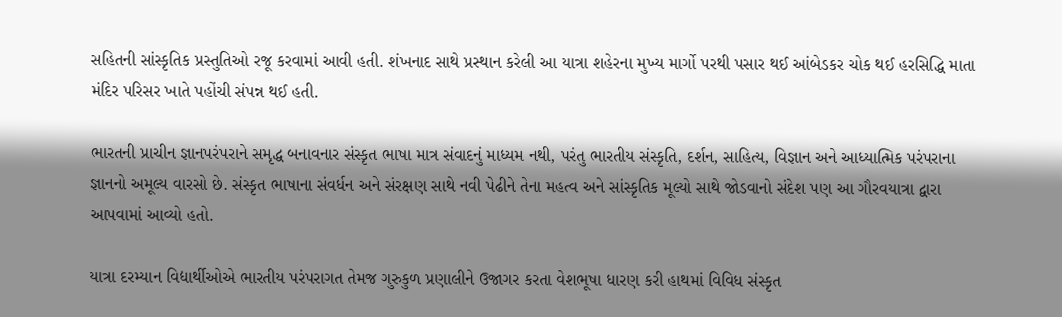સહિતની સાંસ્કૃતિક પ્રસ્તુતિઓ રજૂ કરવામાં આવી હતી. શંખનાદ સાથે પ્રસ્થાન કરેલી આ યાત્રા શહેરના મુખ્ય માર્ગો પરથી પસાર થઈ આંબેડકર ચોક થઈ હરસિદ્ધિ માતા મંદિર પરિસર ખાતે પહોંચી સંપન્ન થઈ હતી.

ભારતની પ્રાચીન જ્ઞાનપરંપરાને સમૃદ્ધ બનાવનાર સંસ્કૃત ભાષા માત્ર સંવાદનું માધ્યમ નથી, પરંતુ ભારતીય સંસ્કૃતિ, દર્શન, સાહિત્ય, વિજ્ઞાન અને આધ્યાત્મિક પરંપરાના જ્ઞાનનો અમૂલ્ય વારસો છે. સંસ્કૃત ભાષાના સંવર્ધન અને સંરક્ષણ સાથે નવી પેઢીને તેના મહત્વ અને સાંસ્કૃતિક મૂલ્યો સાથે જોડવાનો સંદેશ પણ આ ગૌરવયાત્રા દ્વારા આપવામાં આવ્યો હતો.

યાત્રા દરમ્યાન વિદ્યાર્થીઓએ ભારતીય પરંપરાગત તેમજ ગુરુકુળ પ્રણાલીને ઉજાગર કરતા વેશભૂષા ધારણ કરી હાથમાં વિવિધ સંસ્કૃત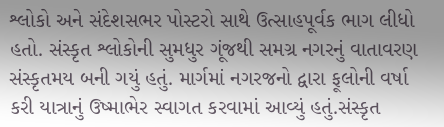શ્લોકો અને સંદેશસભર પોસ્ટરો સાથે ઉત્સાહપૂર્વક ભાગ લીધો હતો. સંસ્કૃત શ્લોકોની સુમધુર ગૂંજથી સમગ્ર નગરનું વાતાવરણ સંસ્કૃતમય બની ગયું હતું. માર્ગમાં નગરજનો દ્વારા ફૂલોની વર્ષા કરી યાત્રાનું ઉષ્માભેર સ્વાગત કરવામાં આવ્યું હતું.સંસ્કૃત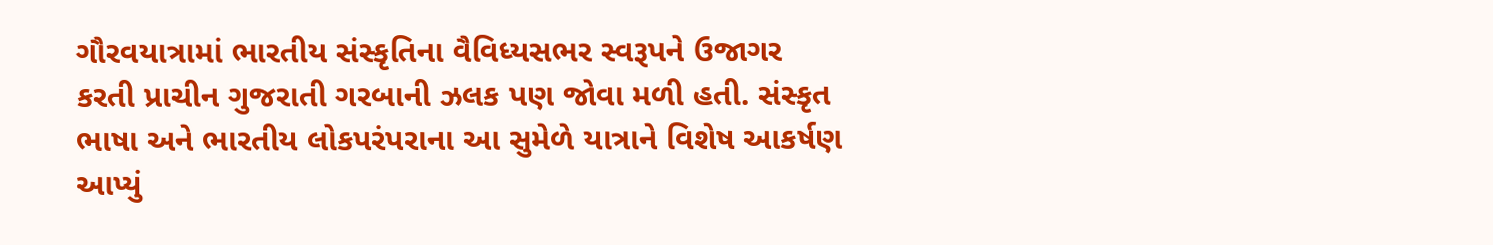ગૌરવયાત્રામાં ભારતીય સંસ્કૃતિના વૈવિધ્યસભર સ્વરૂપને ઉજાગર કરતી પ્રાચીન ગુજરાતી ગરબાની ઝલક પણ જોવા મળી હતી. સંસ્કૃત ભાષા અને ભારતીય લોકપરંપરાના આ સુમેળે યાત્રાને વિશેષ આકર્ષણ આપ્યું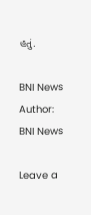હતું.

BNI News
Author: BNI News

Leave a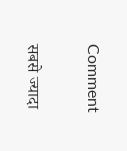Comment

सबसे ज्यादा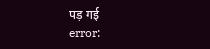पड़ गई
error: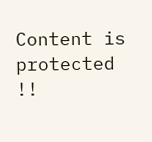Content is protected !!